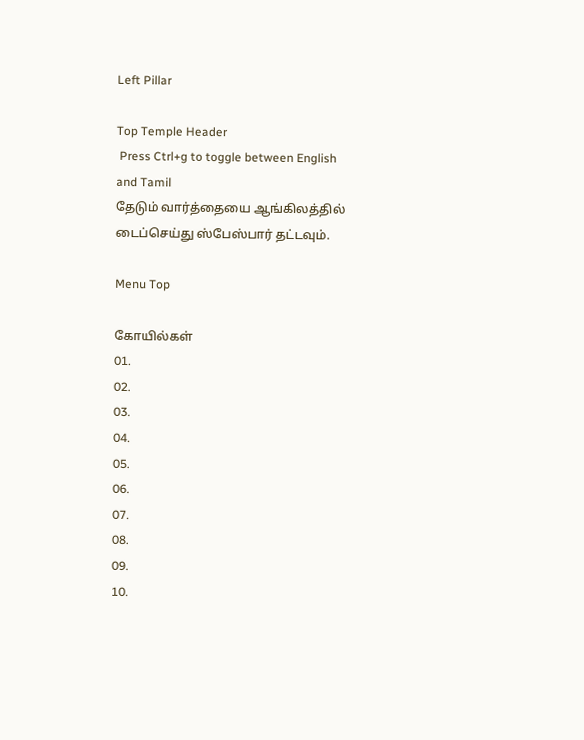Left Pillar

Top Temple Header
 Press Ctrl+g to toggle between English and Tamil
தேடும் வார்த்தையை ஆங்கிலத்தில் டைப்செய்து ஸ்பேஸ்பார் தட்டவும்.

Menu Top

கோயில்கள்
01.
02.
03.
04.
05.
06.
07.
08.
09.
10.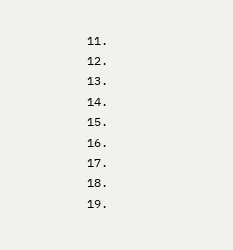11.
12.
13.
14.
15.
16.
17.
18.
19.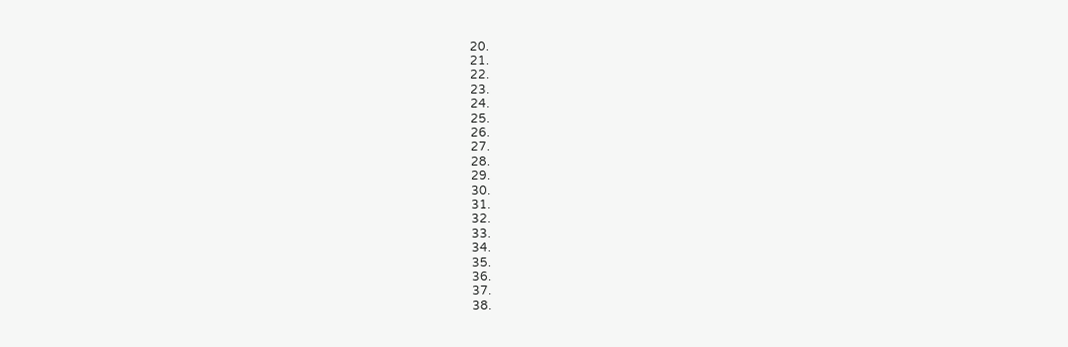20.
21.
22.
23.
24.
25.
26.
27.
28.
29.
30.
31.
32.
33.
34.
35.
36.
37.
38.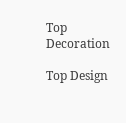Top Decoration

Top Design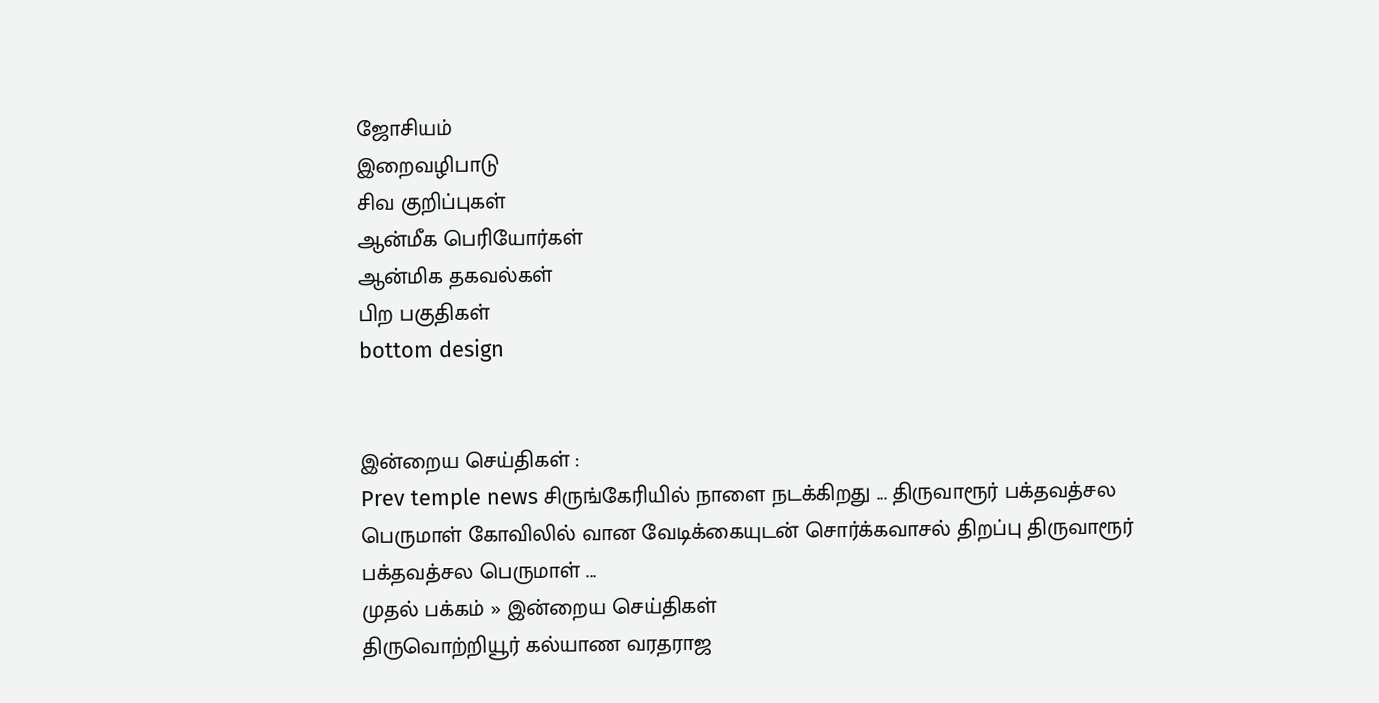ஜோசியம்
இறைவழிபாடு
சிவ குறிப்புகள்
ஆன்மீக பெரியோர்கள்
ஆன்மிக தகவல்கள்
பிற பகுதிகள்
bottom design


இன்றைய செய்திகள் :
Prev temple news சிருங்கேரியில் நாளை நடக்கிறது ... திருவாரூர் பக்தவத்சல பெருமாள் கோவிலில் வான வேடிக்கையுடன் சொர்க்கவாசல் திறப்பு திருவாரூர் பக்தவத்சல பெருமாள் ...
முதல் பக்கம் » இன்றைய செய்திகள்
திருவொற்றியூர் கல்யாண வரதராஜ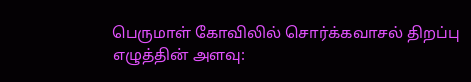பெருமாள் கோவிலில் சொர்க்கவாசல் திறப்பு
எழுத்தின் அளவு: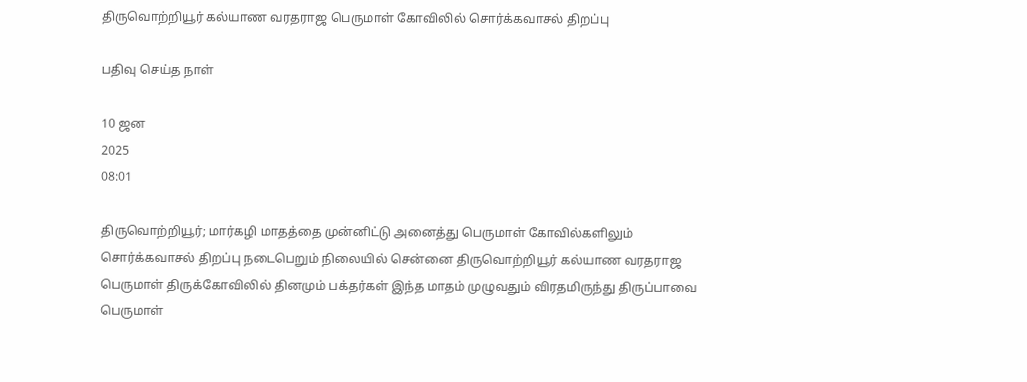திருவொற்றியூர் கல்யாண வரதராஜ பெருமாள் கோவிலில் சொர்க்கவாசல் திறப்பு

பதிவு செய்த நாள்

10 ஜன
2025
08:01

திருவொற்றியூர்; மார்கழி மாதத்தை முன்னிட்டு அனைத்து பெருமாள் கோவில்களிலும் சொர்க்கவாசல் திறப்பு நடைபெறும் நிலையில் சென்னை திருவொற்றியூர் கல்யாண வரதராஜ பெருமாள் திருக்கோவிலில் தினமும் பக்தர்கள் இந்த மாதம் முழுவதும் விரதமிருந்து திருப்பாவை பெருமாள்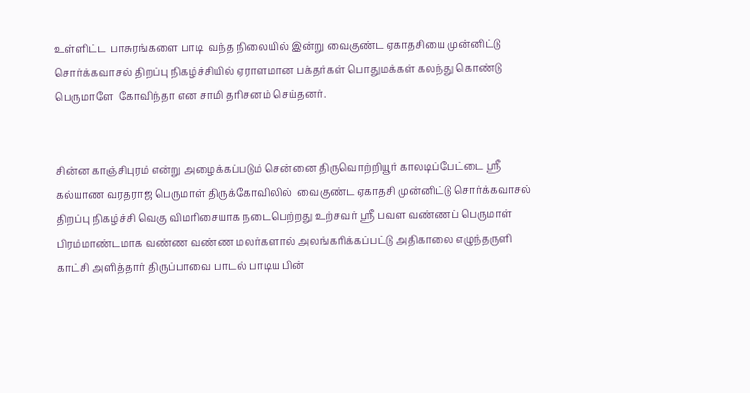உள்ளிட்ட  பாசுரங்களை பாடி  வந்த நிலையில் இன்று வைகுண்ட ஏகாதசியை முன்னிட்டு சொர்க்கவாசல் திறப்பு நிகழ்ச்சியில் ஏராளமான பக்தர்கள் பொதுமக்கள் கலந்து கொண்டு பெருமாளே  கோவிந்தா என சாமி தரிசனம் செய்தனர்.


சின்ன காஞ்சிபுரம் என்று அழைக்கப்படும் சென்னை திருவொற்றியூர் காலடிப்பேட்டை ஸ்ரீ கல்யாண வரதராஜ பெருமாள் திருக்கோவிலில்  வைகுண்ட ஏகாதசி முன்னிட்டு சொர்க்கவாசல் திறப்பு நிகழ்ச்சி வெகு விமரிசையாக நடைபெற்றது உற்சவர் ஸ்ரீ பவள வண்ணப் பெருமாள் பிரம்மாண்டமாக வண்ண வண்ண மலர்களால் அலங்கரிக்கப்பட்டு அதிகாலை எழுந்தருளி காட்சி அளித்தார் திருப்பாவை பாடல் பாடிய பின்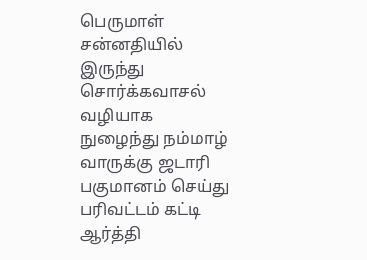பெருமாள் சன்னதியில் இருந்து சொர்க்கவாசல் வழியாக நுழைந்து நம்மாழ் வாருக்கு ஜடாரி பகுமானம் செய்து  பரிவட்டம் கட்டி ஆர்த்தி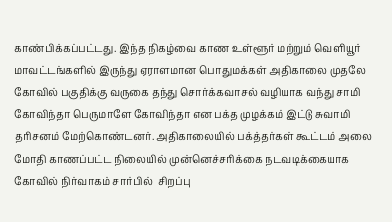காண்பிக்கப்பட்டது. இந்த நிகழ்வை காண உள்ளூர் மற்றும் வெளியூர் மாவட்டங்களில் இருந்து ஏராளமான பொதுமக்கள் அதிகாலை முதலே கோவில் பகுதிக்கு வருகை தந்து சொர்க்கவாசல் வழியாக வந்து சாமி கோவிந்தா பெருமாளே கோவிந்தா என பக்த முழக்கம் இட்டு சுவாமி தரிசனம் மேற்கொண்டனர். அதிகாலையில் பக்த்தர்கள் கூட்டம் அலை மோதி காணப்பட்ட நிலையில் முன்னெச்சரிக்கை நடவடிக்கையாக கோவில் நிர்வாகம் சார்பில்  சிறப்பு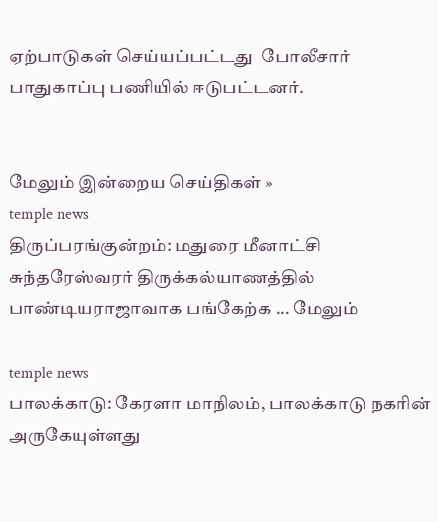ஏற்பாடுகள் செய்யப்பட்டது  போலீசார் பாதுகாப்பு பணியில் ஈடுபட்டனர்.


மேலும் இன்றைய செய்திகள் »
temple news
திருப்பரங்குன்றம்: மதுரை மீனாட்சி சுந்தரேஸ்வரர் திருக்கல்யாணத்தில் பாண்டியராஜாவாக பங்கேற்க ... மேலும்

temple news
பாலக்காடு: கேரளா மாநிலம், பாலக்காடு நகரின் அருகேயுள்ளது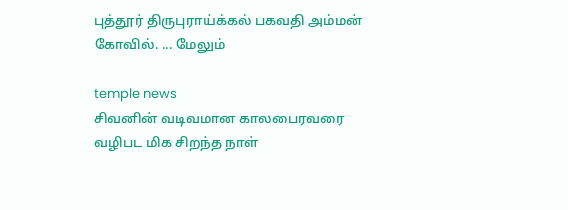புத்தூர் திருபுராய்க்கல் பகவதி அம்மன் கோவில். ... மேலும்

temple news
சிவனின் வடிவமான காலபைரவரை வழிபட மிக சிறந்த நாள்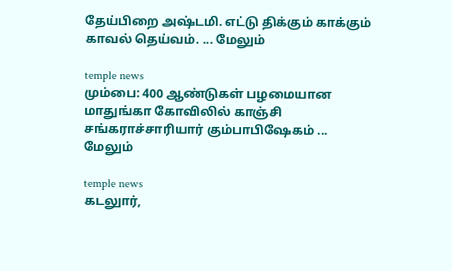தேய்பிறை அஷ்டமி. எட்டு திக்கும் காக்கும் காவல் தெய்வம். ... மேலும்

temple news
மும்பை: 400 ஆண்டுகள் பழமையான மாதுங்கா கோவிலில் காஞ்சி சங்கராச்சாரியார் கும்பாபிஷேகம் ... மேலும்

temple news
கடலுார்,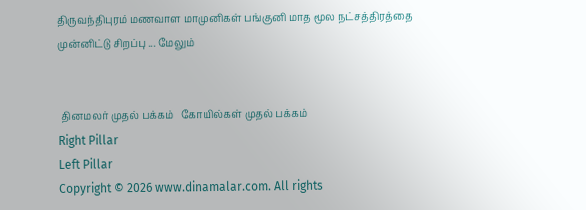திருவந்திபுரம் மணவாள மாமுனிகள் பங்குனி மாத மூல நட்சத்திரத்தை முன்னிட்டு சிறப்பு ... மேலும்


 தினமலர் முதல் பக்கம்   கோயில்கள் முதல் பக்கம்
Right Pillar
Left Pillar
Copyright © 2026 www.dinamalar.com. All rights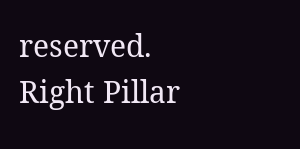reserved.
Right Pillar